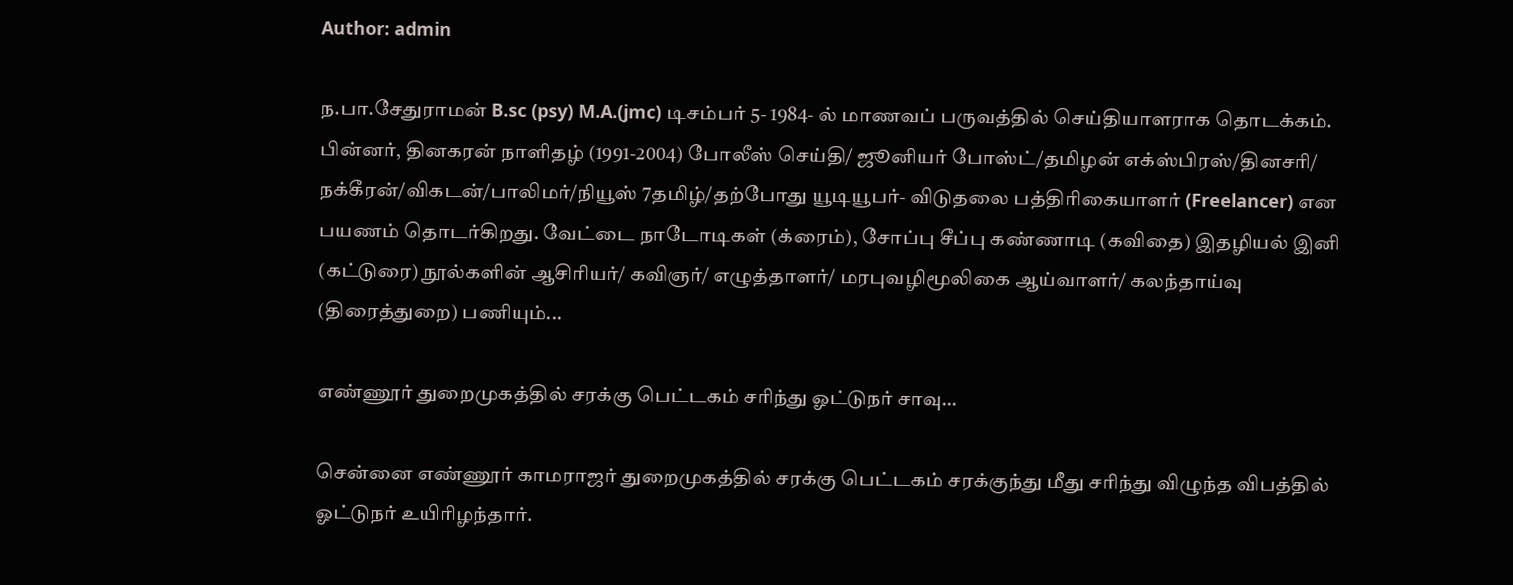Author: admin

ந.பா.சேதுராமன் B.sc (psy) M.A.(jmc) டிசம்பர் 5- 1984- ல் மாணவப் பருவத்தில் செய்தியாளராக தொடக்கம். பின்னர், தினகரன் நாளிதழ் (1991-2004) போலீஸ் செய்தி/ ஜூனியர் போஸ்ட்/தமிழன் எக்ஸ்பிரஸ்/தினசரி/ நக்கீரன்/விகடன்/பாலிமர்/நியூஸ் 7தமிழ்/தற்போது யூடியூபர்- விடுதலை பத்திரிகையாளர் (Freelancer) என பயணம் தொடர்கிறது. வேட்டை நாடோடிகள் (க்ரைம்), சோப்பு சீப்பு கண்ணாடி (கவிதை) இதழியல் இனி (கட்டுரை) நூல்களின் ஆசிரியர்/ கவிஞர்/ எழுத்தாளர்/ மரபுவழிமூலிகை ஆய்வாளர்/ கலந்தாய்வு (திரைத்துறை) பணியும்...

எண்ணூர் துறைமுகத்தில் சரக்கு பெட்டகம் சரிந்து ஓட்டுநர் சாவு…

சென்னை எண்ணூர் காமராஜர் துறைமுகத்தில் சரக்கு பெட்டகம் சரக்குந்து மீது சரிந்து விழுந்த விபத்தில் ஓட்டுநர் உயிரிழந்தார்.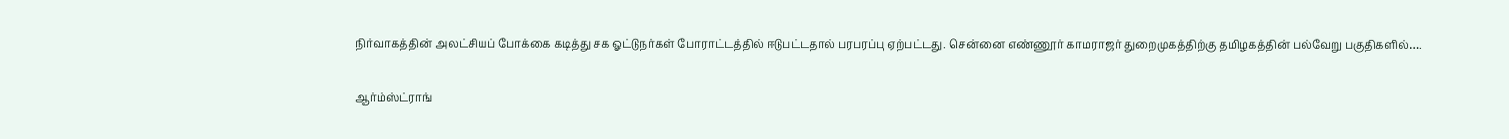நிர்வாகத்தின் அலட்சியப் போக்கை கடித்து சக ஓட்டுநர்கள் போராட்டத்தில் ஈடுபட்டதால் பரபரப்பு ஏற்பட்டது. சென்னை எண்ணூர் காமராஜர் துறைமுகத்திற்கு தமிழகத்தின் பல்வேறு பகுதிகளில்….

ஆர்ம்ஸ்ட்ராங்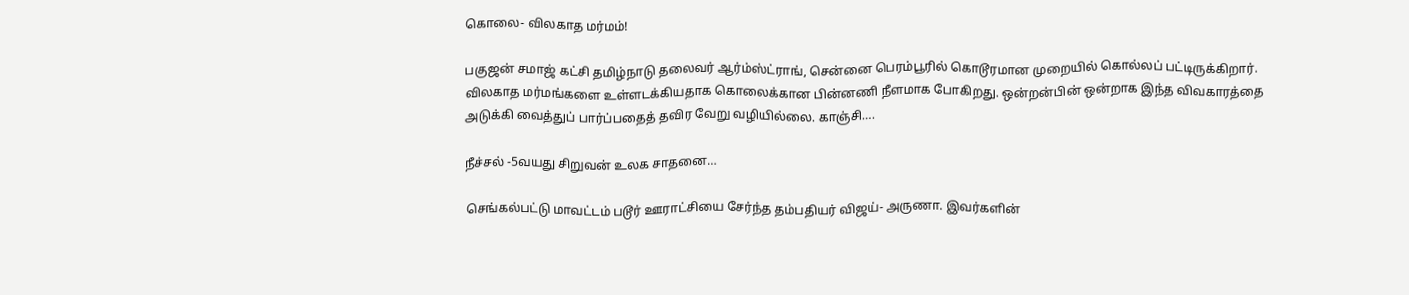கொலை- விலகாத மர்மம்!

பகுஜன் சமாஜ் கட்சி தமிழ்நாடு தலைவர் ஆர்ம்ஸ்ட்ராங், சென்னை பெரம்பூரில் கொடூரமான முறையில் கொல்லப் பட்டிருக்கிறார். விலகாத மர்மங்களை உள்ளடக்கியதாக கொலைக்கான பின்னணி நீளமாக போகிறது. ஒன்றன்பின் ஒன்றாக இந்த விவகாரத்தை அடுக்கி வைத்துப் பார்ப்பதைத் தவிர வேறு வழியில்லை. காஞ்சி….

நீச்சல் -5வயது சிறுவன் உலக சாதனை…

செங்கல்பட்டு மாவட்டம் படூர் ஊராட்சியை சேர்ந்த தம்பதியர் விஜய்- அருணா. இவர்களின்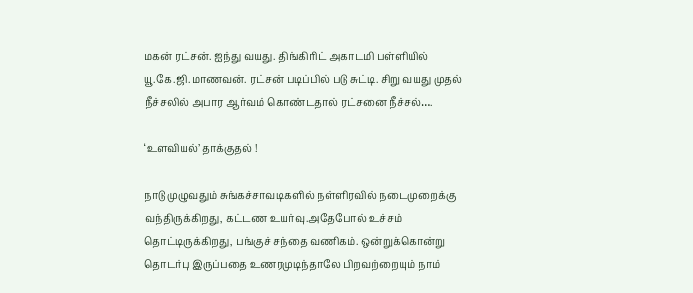மகன் ரட்சன். ஐந்து வயது. திங்கிரிட் அகாடமி பள்ளியில் யூ.கே.ஜி.மாணவன். ரட்சன் படிப்பில் படு சுட்டி. சிறு வயது முதல் நீச்சலில் அபார ஆர்வம் கொண்டதால் ரட்சனை நீச்சல்….

‘உளவியல்’ தாக்குதல் !

நாடு முழுவதும் சுங்கச்சாவடிகளில் நள்ளிரவில் நடைமுறைக்கு வந்திருக்கிறது, கட்டண உயர்வு.அதேபோல் உச்சம் தொட்டிருக்கிறது, பங்குச் சந்தை வணிகம். ஒன்றுக்கொன்று தொடர்பு இருப்பதை உணரமுடிந்தாலே பிறவற்றையும் நாம்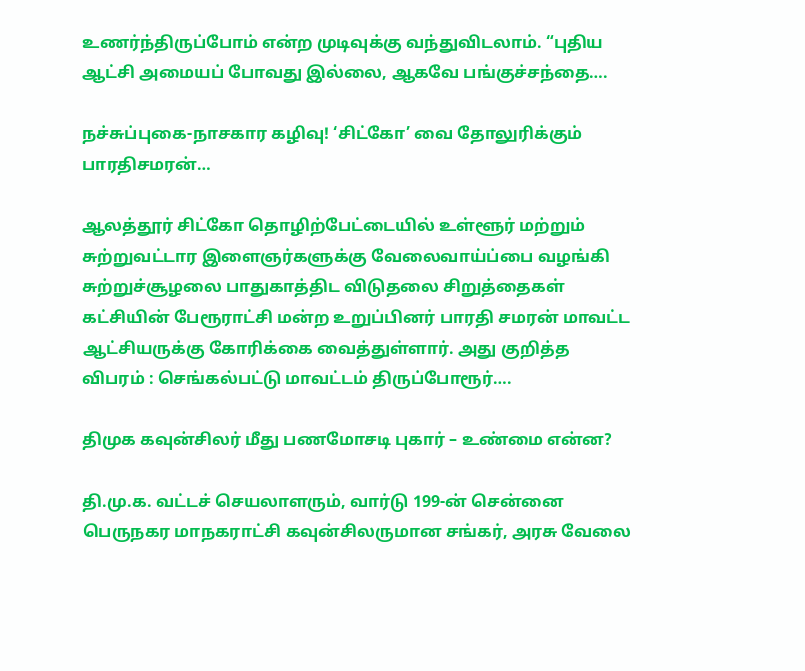உணர்ந்திருப்போம் என்ற முடிவுக்கு வந்துவிடலாம். “புதிய ஆட்சி அமையப் போவது இல்லை, ஆகவே பங்குச்சந்தை….

நச்சுப்புகை-நாசகார கழிவு! ‘சிட்கோ’ வை தோலுரிக்கும் பாரதிசமரன்…

ஆலத்தூர் சிட்கோ தொழிற்பேட்டையில் உள்ளூர் மற்றும் சுற்றுவட்டார இளைஞர்களுக்கு வேலைவாய்ப்பை வழங்கி சுற்றுச்சூழலை பாதுகாத்திட விடுதலை சிறுத்தைகள் கட்சியின் பேரூராட்சி மன்ற உறுப்பினர் பாரதி சமரன் மாவட்ட ஆட்சியருக்கு கோரிக்கை வைத்துள்ளார். அது குறித்த விபரம் : செங்கல்பட்டு மாவட்டம் திருப்போரூர்….

திமுக கவுன்சிலர் மீது பணமோசடி புகார் – உண்மை என்ன?

தி.மு.க. வட்டச் செயலாளரும், வார்டு 199-ன் சென்னை பெருநகர மாநகராட்சி கவுன்சிலருமான சங்கர், அரசு வேலை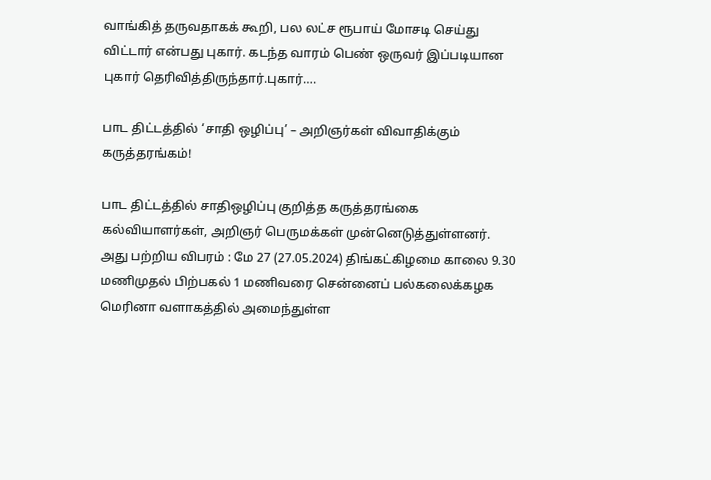வாங்கித் தருவதாகக் கூறி, பல லட்ச ரூபாய் மோசடி செய்து விட்டார் என்பது புகார். கடந்த வாரம் பெண் ஒருவர் இப்படியான புகார் தெரிவித்திருந்தார்.புகார்….

பாட திட்டத்தில் ‘சாதி ஒழிப்பு’ – அறிஞர்கள் விவாதிக்கும் கருத்தரங்கம்!

பாட திட்டத்தில் சாதிஒழிப்பு குறித்த கருத்தரங்கை கல்வியாளர்கள், அறிஞர் பெருமக்கள் முன்னெடுத்துள்ளனர். அது பற்றிய விபரம் : மே 27 (27.05.2024) திங்கட்கிழமை காலை 9.30 மணிமுதல் பிற்பகல் 1 மணிவரை சென்னைப் பல்கலைக்கழக மெரினா வளாகத்தில் அமைந்துள்ள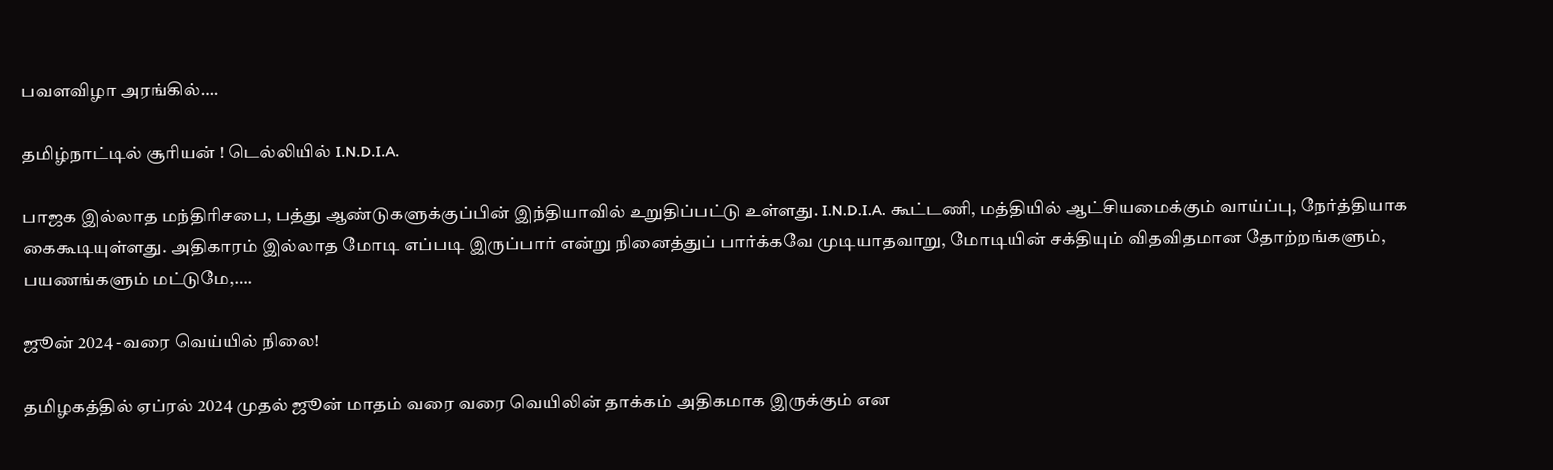பவளவிழா அரங்கில்….

தமிழ்நாட்டில் சூரியன் ! டெல்லியில் I.N.D.I.A.

பாஜக இல்லாத மந்திரிசபை, பத்து ஆண்டுகளுக்குப்பின் இந்தியாவில் உறுதிப்பட்டு உள்ளது. I.N.D.I.A. கூட்டணி, மத்தியில் ஆட்சியமைக்கும் வாய்ப்பு, நேர்த்தியாக கைகூடியுள்ளது. அதிகாரம் இல்லாத மோடி எப்படி இருப்பார் என்று நினைத்துப் பார்க்கவே முடியாதவாறு, மோடியின் சக்தியும் விதவிதமான தோற்றங்களும், பயணங்களும் மட்டுமே,….

ஜூன் 2024 -வரை வெய்யில் நிலை!

தமிழகத்தில் ஏப்ரல் 2024 முதல் ஜூன் மாதம் வரை வரை வெயிலின் தாக்கம் அதிகமாக இருக்கும் என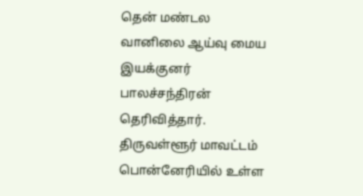தென் மண்டல வானிலை ஆய்வு மைய இயக்குனர் பாலச்சந்திரன் தெரிவித்தார். திருவள்ளூர் மாவட்டம் பொன்னேரியில் உள்ள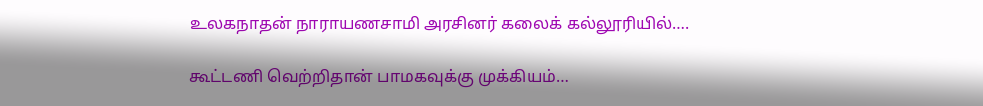உலகநாதன் நாராயணசாமி அரசினர் கலைக் கல்லூரியில்….

கூட்டணி வெற்றிதான் பாமகவுக்கு முக்கியம்…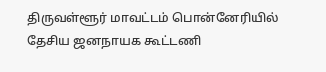திருவள்ளூர் மாவட்டம் பொன்னேரியில் தேசிய ஜனநாயக கூட்டணி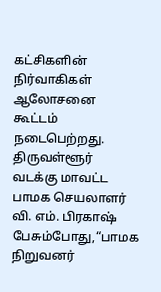கட்சிகளின் நிர்வாகிகள் ஆலோசனை கூட்டம் நடைபெற்றது. திருவள்ளூர் வடக்கு மாவட்ட பாமக செயலாளர் வி. எம். பிரகாஷ் பேசும்போது,“பாமக நிறுவனர்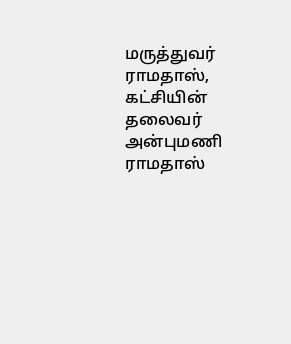மருத்துவர் ராமதாஸ், கட்சியின் தலைவர் அன்புமணி ராமதாஸ்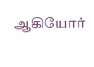ஆகியோர்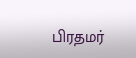பிரதமர்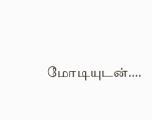மோடியுடன்….